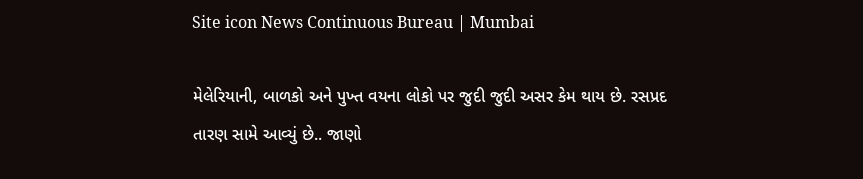Site icon News Continuous Bureau | Mumbai

મેલેરિયાની, બાળકો અને પુખ્ત વયના લોકો પર જુદી જુદી અસર કેમ થાય છે. રસપ્રદ તારણ સામે આવ્યું છે.. જાણો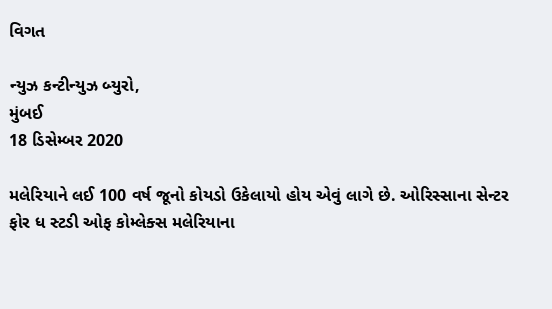વિગત

ન્યુઝ કન્ટીન્યુઝ બ્યુરો,
મુંબઈ
18 ડિસેમ્બર 2020

મલેરિયાને લઈ 100 વર્ષ જૂનો કોયડો ઉકેલાયો હોય એવું લાગે છે. ઓરિસ્સાના સેન્ટર ફોર ધ સ્ટડી ઓફ કોમ્લેક્સ મલેરિયાના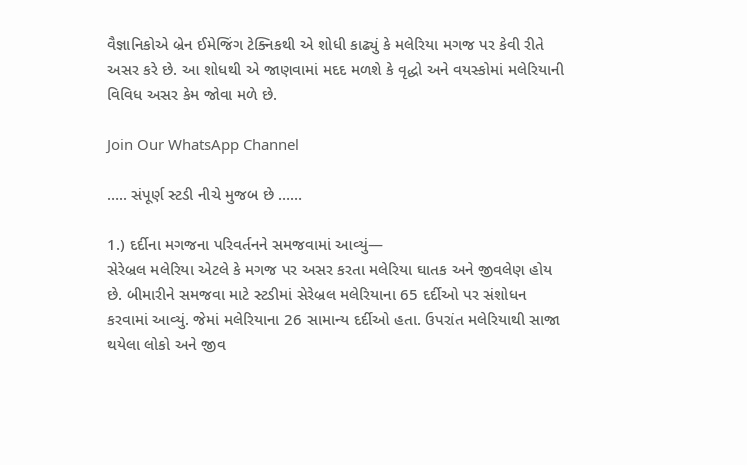વૈજ્ઞાનિકોએ બ્રેન ઈમેજિંગ ટેક્નિકથી એ શોધી કાઢ્યું કે મલેરિયા મગજ પર કેવી રીતે અસર કરે છે. આ શોધથી એ જાણવામાં મદદ મળશે કે વૃદ્ધો અને વયસ્કોમાં મલેરિયાની વિવિધ અસર કેમ જોવા મળે છે.

Join Our WhatsApp Channel

….. સંપૂર્ણ સ્ટડી નીચે મુજબ છે ……

1.) દર્દીના મગજના પરિવર્તનને સમજવામાં આવ્યું—
સેરેબ્રલ મલેરિયા એટલે કે મગજ પર અસર કરતા મલેરિયા ઘાતક અને જીવલેણ હોય છે. બીમારીને સમજવા માટે સ્ટડીમાં સેરેબ્રલ મલેરિયાના 65 દર્દીઓ પર સંશોધન કરવામાં આવ્યું. જેમાં મલેરિયાના 26 સામાન્ય દર્દીઓ હતા. ઉપરાંત મલેરિયાથી સાજા થયેલા લોકો અને જીવ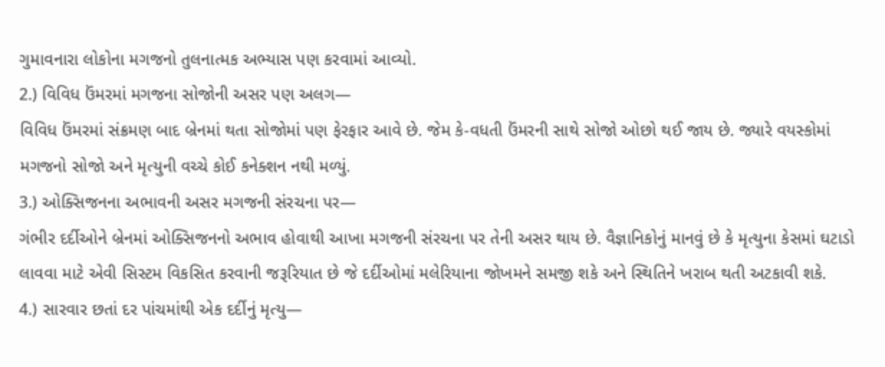ગુમાવનારા લોકોના મગજનો તુલનાત્મક અભ્યાસ પણ કરવામાં આવ્યો.
2.) વિવિધ ઉંમરમાં મગજના સોજોની અસર પણ અલગ—
વિવિધ ઉંમરમાં સંક્રમણ બાદ બ્રેનમાં થતા સોજોમાં પણ ફેરફાર આવે છે. જેમ કે-વધતી ઉંમરની સાથે સોજો ઓછો થઈ જાય છે. જ્યારે વયસ્કોમાં મગજનો સોજો અને મૃત્યુની વચ્ચે કોઈ કનેક્શન નથી મળ્યું.
3.) ઓક્સિજનના અભાવની અસર મગજની સંરચના પર—
ગંભીર દર્દીઓને બ્રેનમાં ઓક્સિજનનો અભાવ હોવાથી આખા મગજની સંરચના પર તેની અસર થાય છે. વૈજ્ઞાનિકોનું માનવું છે કે મૃત્યુના કેસમાં ઘટાડો લાવવા માટે એવી સિસ્ટમ વિકસિત કરવાની જરૂરિયાત છે જે દર્દીઓમાં મલેરિયાના જોખમને સમજી શકે અને સ્થિતિને ખરાબ થતી અટકાવી શકે.
4.) સારવાર છતાં દર પાંચમાંથી એક દર્દીનું મૃત્યુ—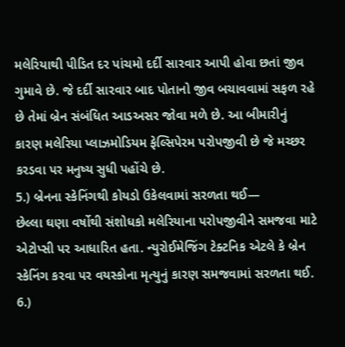મલેરિયાથી પીડિત દર પાંચમો દર્દી સારવાર આપી હોવા છતાં જીવ ગુમાવે છે. જે દર્દી સારવાર બાદ પોતાનો જીવ બચાવવામાં સફળ રહે છે તેમાં બ્રેન સંબંધિત આડઅસર જોવા મળે છે. આ બીમારીનું કારણ મલેરિયા પ્લાઝમોડિયમ ફેલ્સિપેરમ પરોપજીવી છે જે મચ્છર કરડવા પર મનુષ્ય સુધી પહોંચે છે.
5.) બ્રેનના સ્કેનિંગથી કોયડો ઉકેલવામાં સરળતા થઈ—
છેલ્લા ઘણા વર્ષોથી સંશોધકો મલેરિયાના પરોપજીવીને સમજવા માટે એટોપ્સી પર આધારિત હતા. ન્યુરોઈમેજિંગ ટેક્ટનિક એટલે કે બ્રેન સ્કેનિંગ કરવા પર વયસ્કોના મૃત્યુનું કારણ સમજવામાં સરળતા થઈ.
6.)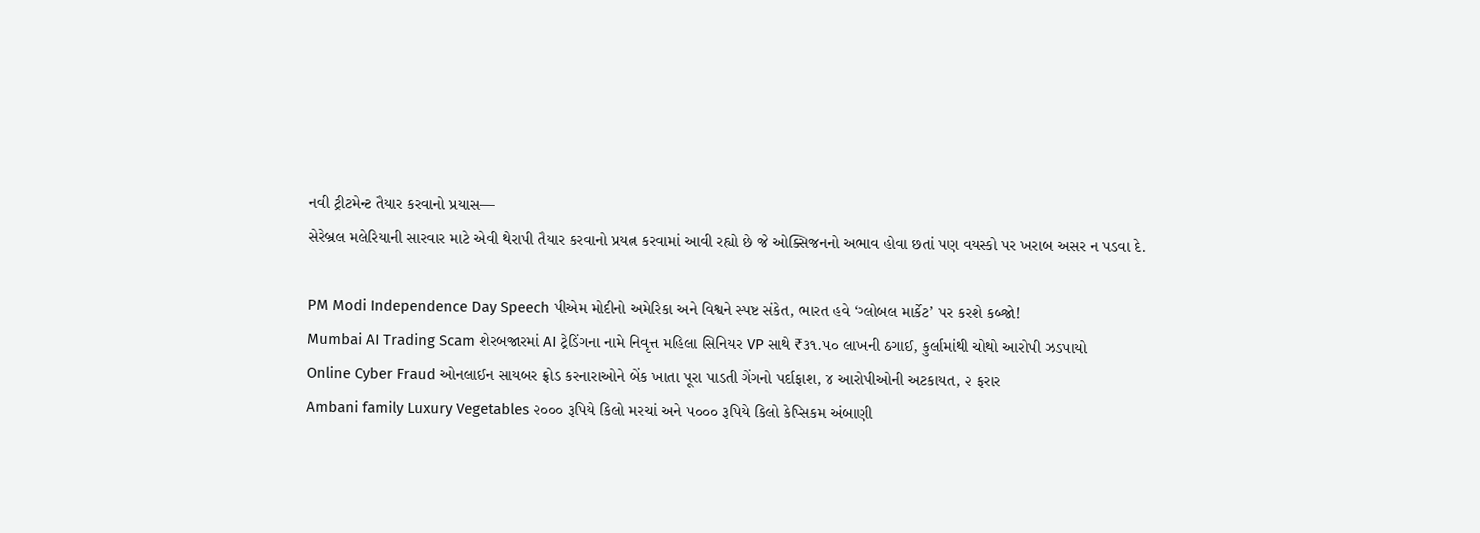નવી ટ્રીટમેન્ટ તૈયાર કરવાનો પ્રયાસ—
સેરેબ્રલ મલેરિયાની સારવાર માટે એવી થેરાપી તૈયાર કરવાનો પ્રયત્ન કરવામાં આવી રહ્યો છે જે ઓક્સિજનનો અભાવ હોવા છતાં પણ વયસ્કો પર ખરાબ અસર ન પડવા દે.

PM Modi Independence Day Speech પીએમ મોદીનો અમેરિકા અને વિશ્વને સ્પષ્ટ સંકેત, ભારત હવે ‘ગ્લોબલ માર્કેટ’ પર કરશે કબ્જો!
Mumbai AI Trading Scam શેરબજારમાં AI ટ્રેડિંગના નામે નિવૃત્ત મહિલા સિનિયર VP સાથે ₹૩૧.૫૦ લાખની ઠગાઈ, કુર્લામાંથી ચોથો આરોપી ઝડપાયો
Online Cyber Fraud ઓનલાઈન સાયબર ફ્રોડ કરનારાઓને બેંક ખાતા પૂરા પાડતી ગેંગનો પર્દાફાશ, ૪ આરોપીઓની અટકાયત, ૨ ફરાર
Ambani family Luxury Vegetables ૨૦૦૦ રૂપિયે કિલો મરચાં અને ૫૦૦૦ રૂપિયે કિલો કેપ્સિકમ અંબાણી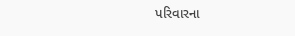પરિવારના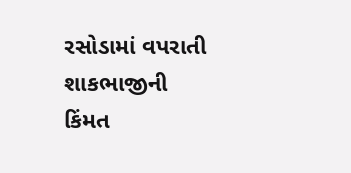રસોડામાં વપરાતી શાકભાજીની કિંમત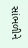સાંભળીને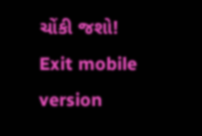ચોંકી જશો!
Exit mobile version